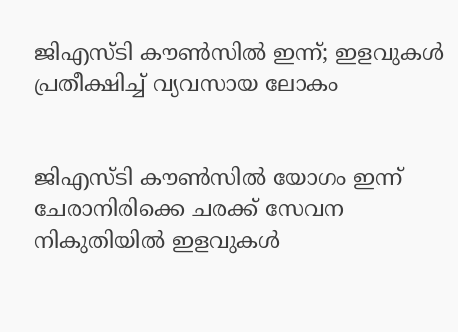ജിഎസ്ടി കൗണ്‍സില്‍ ഇന്ന്; ഇളവുകള്‍ പ്രതീക്ഷിച്ച്‌ വ്യവസായ ലോകം


ജിഎസ്ടി കൗണ്‍സില്‍ യോഗം ഇന്ന് ചേരാനിരിക്കെ ചരക്ക് സേവന നികുതിയില്‍ ഇളവുകള്‍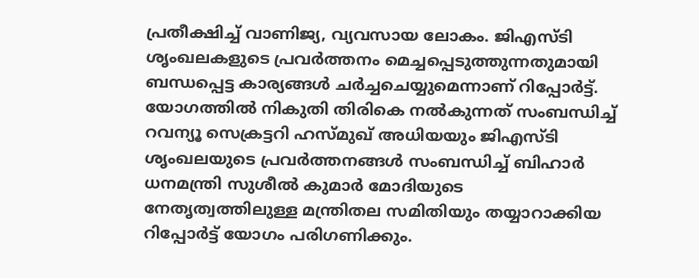പ്രതീക്ഷിച്ച്‌ വാണിജ്യ, വ്യവസായ ലോകം. ജിഎസ്ടി ശൃംഖലകളുടെ പ്രവര്‍ത്തനം മെച്ചപ്പെടുത്തുന്നതുമായി ബന്ധപ്പെട്ട കാര്യങ്ങള്‍ ചര്‍ച്ചചെയ്യുമെന്നാണ് റിപ്പോര്‍ട്ട്.
യോഗത്തില്‍ നികുതി തിരികെ നല്‍കുന്നത് സംബന്ധിച്ച്‌ റവന്യൂ സെക്രട്ടറി ഹസ്മുഖ് അധിയയും ജിഎസ്ടി ശൃംഖലയുടെ പ്രവര്‍ത്തനങ്ങള്‍ സംബന്ധിച്ച്‌ ബിഹാര്‍ ധനമന്ത്രി സുശീല്‍ കുമാര്‍ മോദിയുടെ നേതൃത്വത്തിലുള്ള മന്ത്രിതല സമിതിയും തയ്യാറാക്കിയ റിപ്പോര്‍ട്ട് യോഗം പരിഗണിക്കും.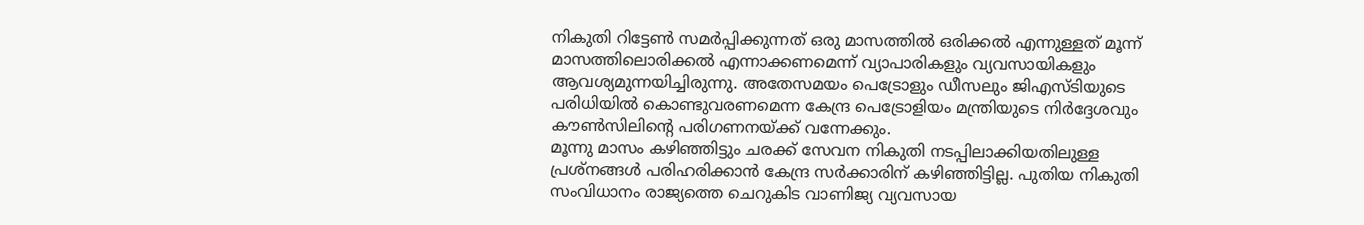നികുതി റിട്ടേണ്‍ സമര്‍പ്പിക്കുന്നത് ഒരു മാസത്തില്‍ ഒരിക്കല്‍ എന്നുള്ളത് മൂന്ന് മാസത്തിലൊരിക്കല്‍ എന്നാക്കണമെന്ന് വ്യാപാരികളും വ്യവസായികളും ആവശ്യമുന്നയിച്ചിരുന്നു. അതേസമയം പെട്രോളും ഡീസലും ജിഎസ്ടിയുടെ പരിധിയില്‍ കൊണ്ടുവരണമെന്ന കേന്ദ്ര പെട്രോളിയം മന്ത്രിയുടെ നിര്‍ദ്ദേശവും കൗണ്‍സിലിന്റെ പരിഗണനയ്ക്ക് വന്നേക്കും.
മൂന്നു മാസം കഴിഞ്ഞിട്ടും ചരക്ക് സേവന നികുതി നടപ്പിലാക്കിയതിലുള്ള പ്രശ്നങ്ങള്‍ പരിഹരിക്കാന്‍ കേന്ദ്ര സര്‍ക്കാരിന് കഴിഞ്ഞിട്ടില്ല. പുതിയ നികുതി സംവിധാനം രാജ്യത്തെ ചെറുകിട വാണിജ്യ വ്യവസായ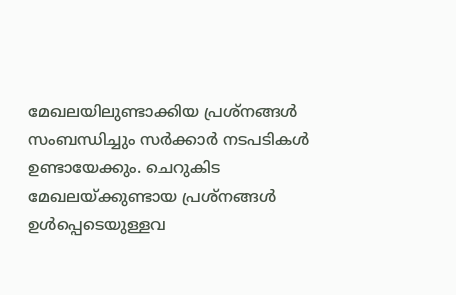മേഖലയിലുണ്ടാക്കിയ പ്രശ്നങ്ങള്‍ സംബന്ധിച്ചും സര്‍ക്കാര്‍ നടപടികള്‍ ഉണ്ടായേക്കും. ചെറുകിട മേഖലയ്ക്കുണ്ടായ പ്രശ്നങ്ങള്‍ ഉള്‍പ്പെടെയുള്ളവ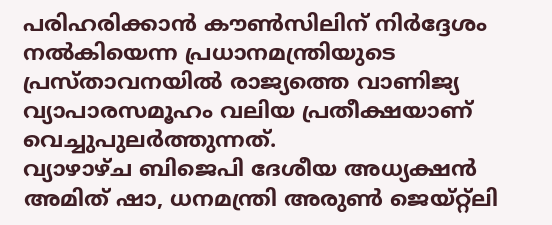പരിഹരിക്കാന്‍ കൗണ്‍സിലിന് നിര്‍ദ്ദേശം നല്‍കിയെന്ന പ്രധാനമന്ത്രിയുടെ പ്രസ്താവനയില്‍ രാജ്യത്തെ വാണിജ്യ വ്യാപാരസമൂഹം വലിയ പ്രതീക്ഷയാണ് വെച്ചുപുലര്‍ത്തുന്നത്.
വ്യാഴാഴ്ച ബിജെപി ദേശീയ അധ്യക്ഷന്‍ അമിത് ഷാ, ധനമന്ത്രി അരുണ്‍ ജെയ്റ്റ്ലി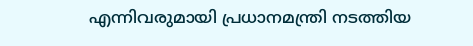എന്നിവരുമായി പ്രധാനമന്ത്രി നടത്തിയ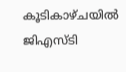കൂടികാഴ്ചയില്‍ ജിഎസ്ടി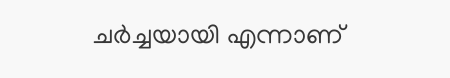ചര്‍ച്ചയായി എന്നാണ്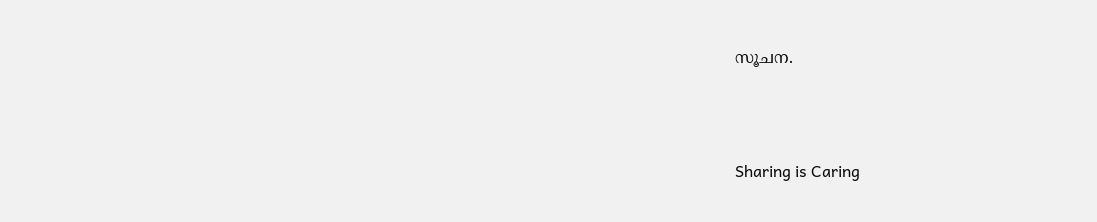സൂചന.




Sharing is Caring